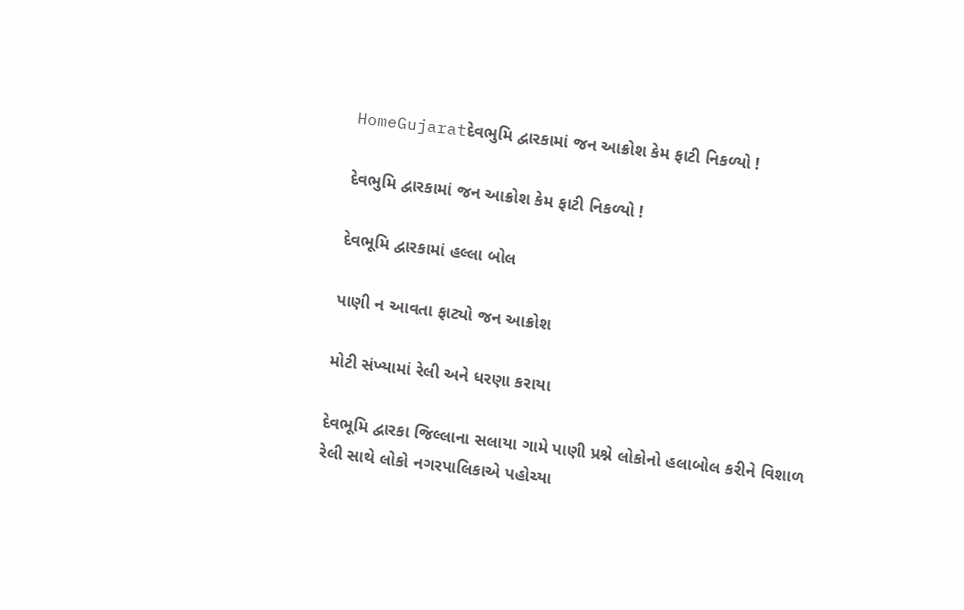HomeGujaratદેવભુમિ દ્વારકામાં જન આક્રોશ કેમ ફાટી નિકળ્યો !

દેવભુમિ દ્વારકામાં જન આક્રોશ કેમ ફાટી નિકળ્યો !

દેવભૂમિ દ્વારકામાં હલ્લા બોલ

પાણી ન આવતા ફાટ્યો જન આક્રોશ

મોટી સંખ્યામાં રેલી અને ધરણા કરાયા

દેવભૂમિ દ્વારકા જિલ્લાના સલાયા ગામે પાણી પ્રશ્ને લોકોનો હલાબોલ કરીને વિશાળ રેલી સાથે લોકો નગરપાલિકાએ પહોચ્યા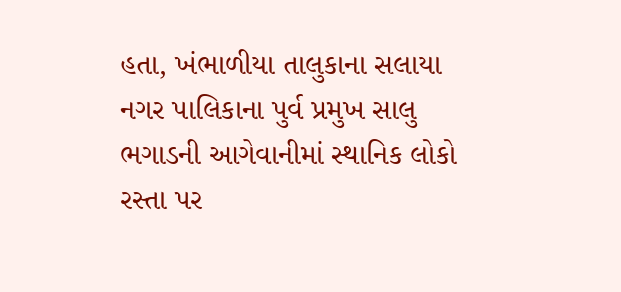હતા, ખંભાળીયા તાલુકાના સલાયા  નગર પાલિકાના પુર્વ પ્રમુખ સાલુ ભગાડની આગેવાનીમાં સ્થાનિક લોકો રસ્તા પર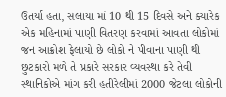ઉતર્યા હતા, સલાયા માં 10 થી 15 દિવસે અને ક્યારેક એક મહિનામાં પાણી વિતરણ કરવામાં આવતા લોકોમાં જન આક્રોશ ફેલાયો છે લોકો ને પીવાના પાણી થી છુટકારો મળે તે પ્રકારે સરકાર વ્યવસ્થા કરે તેવી સ્થાનિકોએ માંગ કરી હતીરેલીમાં 2000 જેટલા લોકોની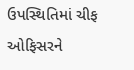ઉપસ્થિતિમાં ચીફ ઓફિસરને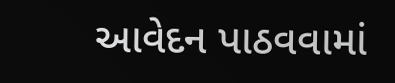આવેદન પાઠવવામાં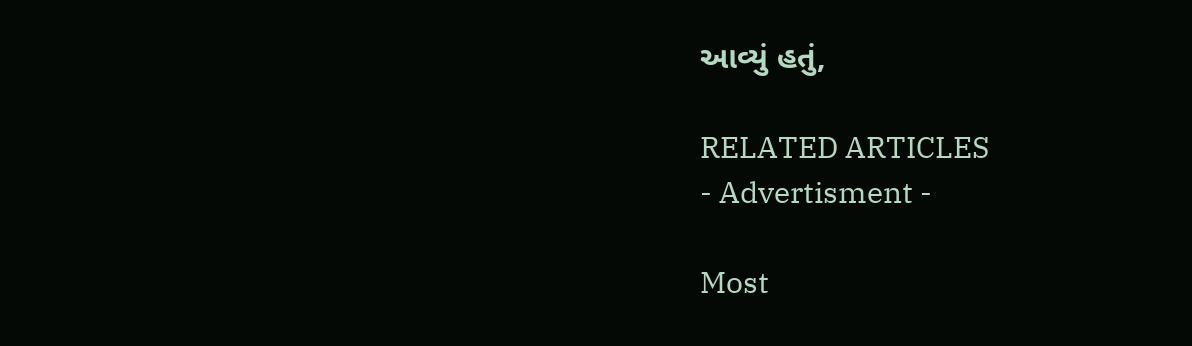આવ્યું હતું,

RELATED ARTICLES
- Advertisment -

Most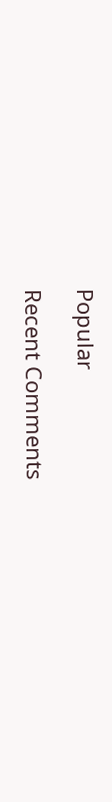Popular

Recent Comments